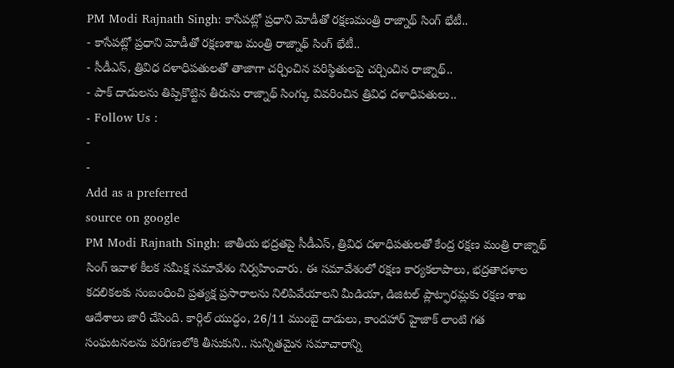PM Modi Rajnath Singh: కాసేపట్లో ప్రధాని మోడీతో రక్షణమంత్రి రాజ్నాథ్ సింగ్ భేటీ..
- కాసేపట్లో ప్రధాని మోడీతో రక్షణశాఖ మంత్రి రాజ్నాథ్ సింగ్ భేటీ..
- సీడీఎస్, త్రివిధ దళాధిపతులతో తాజాగా చర్చించిన పరిస్థితులపై చర్చించిన రాజ్నాథ్..
- పాక్ దాడులను తిప్పికొట్టిన తీరును రాజ్నాథ్ సింగ్కు వివరించిన త్రివిధ దళాధిపతులు..
- Follow Us :
-
-
Add as a preferred
source on google
PM Modi Rajnath Singh: జాతీయ భద్రతపై సీడీఎస్, త్రివిధ దళాధిపతులతో కేంద్ర రక్షణ మంత్రి రాజ్నాథ్ సింగ్ ఇవాళ కీలక సమీక్ష సమావేశం నిర్వహించారు. ఈ సమావేశంలో రక్షణ కార్యకలాపాలు, భద్రతాదళాల కదలికలకు సంబంధించి ప్రత్యక్ష ప్రసారాలను నిలిపివేయాలని మీడియా, డిజిటల్ ప్లాట్ఫారమ్లకు రక్షణ శాఖ ఆదేశాలు జారీ చేసింది. కార్గిల్ యుద్ధం, 26/11 ముంబై దాడులు, కాందహార్ హైజాక్ లాంటి గత సంఘటనలను పరిగణలోకి తీసుకుని.. సున్నితమైన సమాచారాన్ని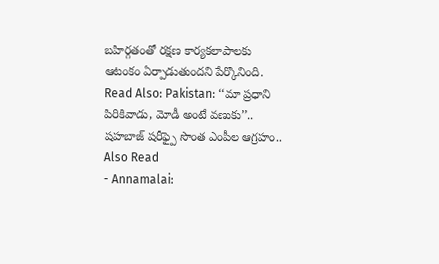బహిర్గతంతో రక్షణ కార్యకలాపాలకు ఆటంకం ఏర్పాడుతుందని పేర్కొనింది.
Read Also: Pakistan: ‘‘మా ప్రధాని పిరికివాడు, మోడీ అంటే వణుకు’’.. షహబాజ్ షరీఫ్పై సొంత ఎంపీల ఆగ్రహం..
Also Read
- Annamalai: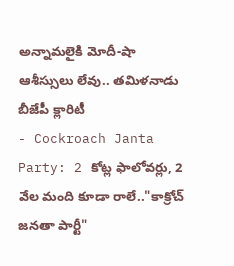అన్నామలైకి మోదీ-షా ఆశీస్సులు లేవు.. తమిళనాడు బీజేపీ క్లారిటీ
- Cockroach Janta Party: 2 కోట్ల ఫాలోవర్లు, 2 వేల మంది కూడా రాలే.."కాక్రోచ్ జనతా పార్టీ"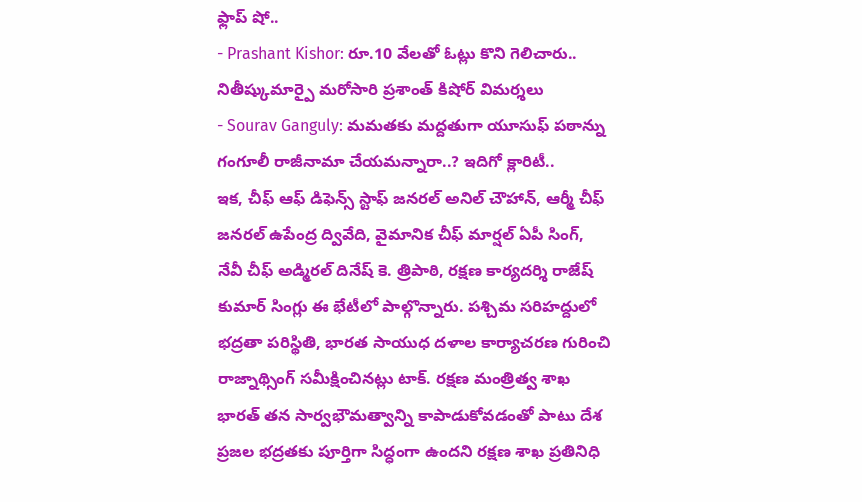ఫ్లాప్ షో..
- Prashant Kishor: రూ.10 వేలతో ఓట్లు కొని గెలిచారు.. నితీష్కుమార్పై మరోసారి ప్రశాంత్ కిషోర్ విమర్శలు
- Sourav Ganguly: మమతకు మద్దతుగా యూసుఫ్ పఠాన్ను గంగూలీ రాజీనామా చేయమన్నారా..? ఇదిగో క్లారిటీ..
ఇక, చీఫ్ ఆఫ్ డిఫెన్స్ స్టాఫ్ జనరల్ అనిల్ చౌహాన్, ఆర్మీ చీఫ్ జనరల్ ఉపేంద్ర ద్వివేది, వైమానిక చీఫ్ మార్షల్ ఏపీ సింగ్, నేవీ చీఫ్ అడ్మిరల్ దినేష్ కె. త్రిపాఠి, రక్షణ కార్యదర్శి రాజేష్ కుమార్ సింగ్లు ఈ భేటీలో పాల్గొన్నారు. పశ్చిమ సరిహద్దులో భద్రతా పరిస్థితి, భారత సాయుధ దళాల కార్యాచరణ గురించి రాజ్నాథ్సింగ్ సమీక్షించినట్లు టాక్. రక్షణ మంత్రిత్వ శాఖ భారత్ తన సార్వభౌమత్వాన్ని కాపాడుకోవడంతో పాటు దేశ ప్రజల భద్రతకు పూర్తిగా సిద్ధంగా ఉందని రక్షణ శాఖ ప్రతినిధి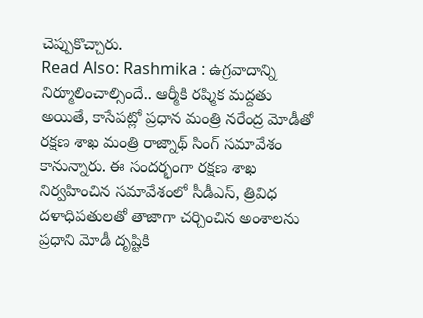చెప్పుకొచ్చారు.
Read Also: Rashmika : ఉగ్రవాదాన్ని నిర్మూలించాల్సిందే.. ఆర్మీకి రష్మిక మద్దతు
అయితే, కాసేపట్లో ప్రధాన మంత్రి నరేంద్ర మోడీతో రక్షణ శాఖ మంత్రి రాజ్నాథ్ సింగ్ సమావేశం కానున్నారు. ఈ సందర్భంగా రక్షణ శాఖ నిర్వహించిన సమావేశంలో సీడీఎస్, త్రివిధ దళాధిపతులతో తాజాగా చర్చించిన అంశాలను ప్రధాని మోడీ దృష్టికి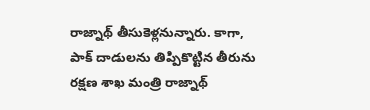రాజ్నాథ్ తీసుకెళ్లనున్నారు. కాగా, పాక్ దాడులను తిప్పికొట్టిన తీరును రక్షణ శాఖ మంత్రి రాజ్నాథ్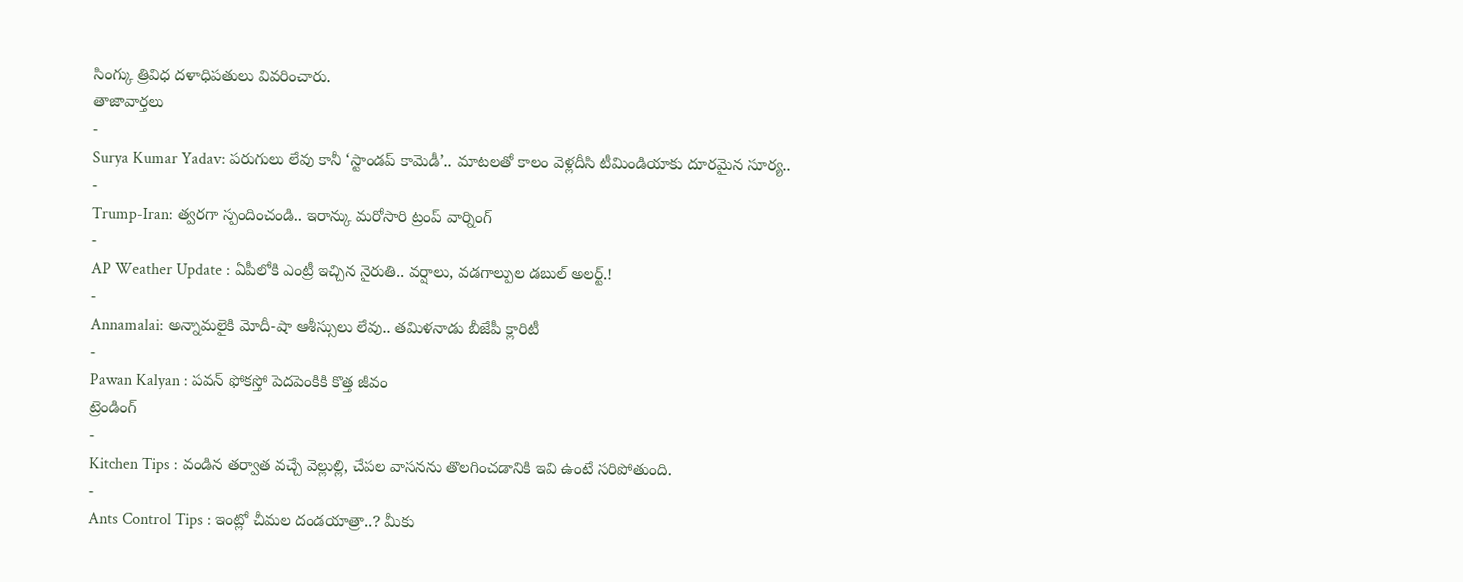సింగ్కు త్రివిధ దళాధిపతులు వివరించారు.
తాజావార్తలు
-
Surya Kumar Yadav: పరుగులు లేవు కానీ ‘స్టాండప్ కామెడీ’.. మాటలతో కాలం వెళ్లదీసి టీమిండియాకు దూరమైన సూర్య..
-
Trump-Iran: త్వరగా స్పందించండి.. ఇరాన్కు మరోసారి ట్రంప్ వార్నింగ్
-
AP Weather Update : ఏపీలోకి ఎంట్రీ ఇచ్చిన నైరుతి.. వర్షాలు, వడగాల్పుల డబుల్ అలర్ట్.!
-
Annamalai: అన్నామలైకి మోదీ-షా ఆశీస్సులు లేవు.. తమిళనాడు బీజేపీ క్లారిటీ
-
Pawan Kalyan : పవన్ ఫోకస్తో పెదపెంకికి కొత్త జీవం
ట్రెండింగ్
-
Kitchen Tips : వండిన తర్వాత వచ్చే వెల్లుల్లి, చేపల వాసనను తొలగించడానికి ఇవి ఉంటే సరిపోతుంది.
-
Ants Control Tips : ఇంట్లో చీమల దండయాత్రా..? మీకు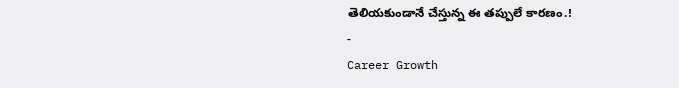తెలియకుండానే చేస్తున్న ఈ తప్పులే కారణం.!
-
Career Growth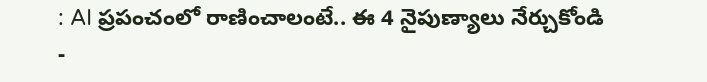: AI ప్రపంచంలో రాణించాలంటే.. ఈ 4 నైపుణ్యాలు నేర్చుకోండి
-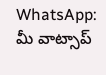WhatsApp: మీ వాట్సాప్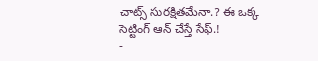చాట్స్ సురక్షితమేనా.? ఈ ఒక్క సెట్టింగ్ ఆన్ చేస్తే సేఫ్.!
-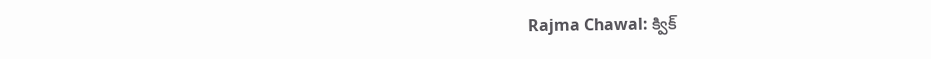Rajma Chawal: క్విక్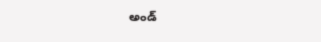అండ్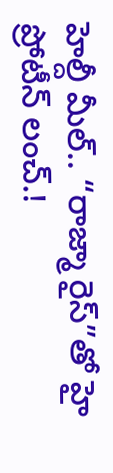హెల్దీ మీల్.. “రాజ్మా రైస్”తో హై ప్రోటీన్ లంచ్.!